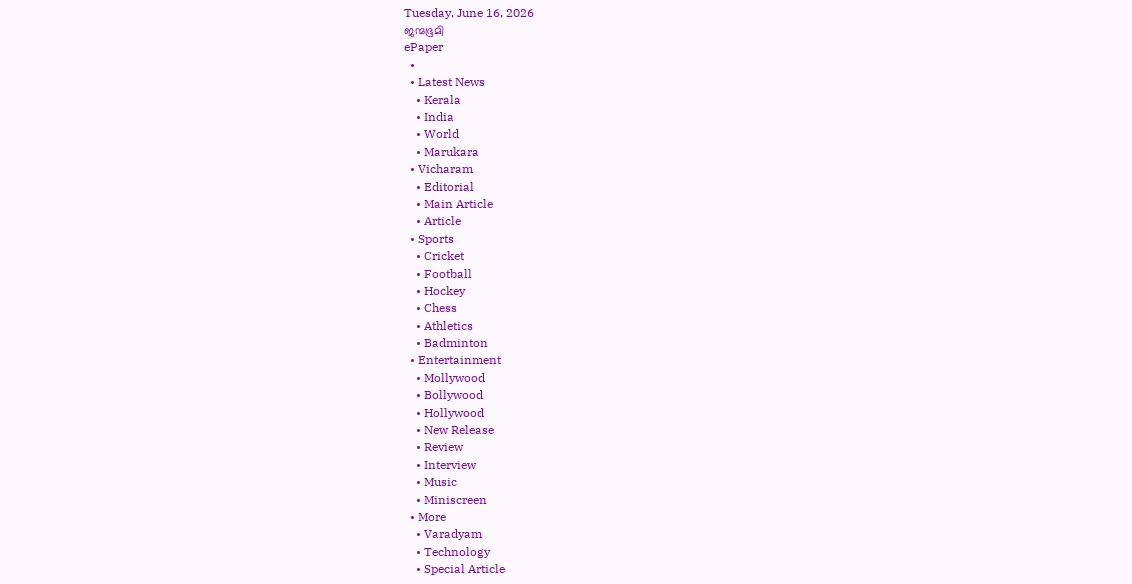Tuesday, June 16, 2026
ജന്മഭൂമി
ePaper
  •
  • Latest News
    • Kerala
    • India
    • World
    • Marukara
  • Vicharam
    • Editorial
    • Main Article
    • Article
  • Sports
    • Cricket
    • Football
    • Hockey
    • Chess
    • Athletics
    • Badminton
  • Entertainment
    • Mollywood
    • Bollywood
    • Hollywood
    • New Release
    • Review
    • Interview
    • Music
    • Miniscreen
  • More
    • Varadyam
    • Technology
    • Special Article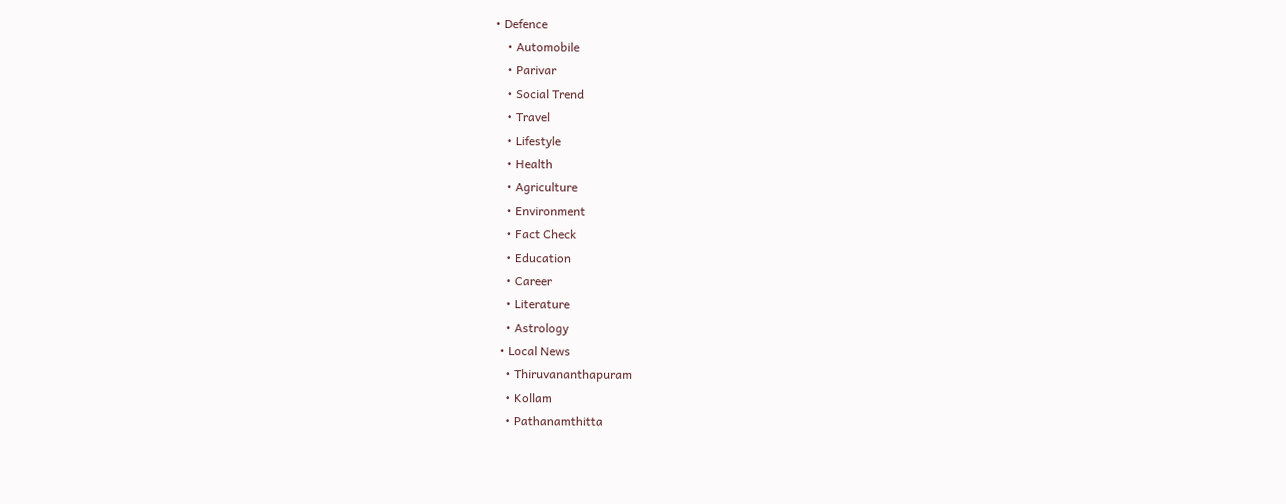• Defence
    • Automobile
    • Parivar
    • Social Trend
    • Travel
    • Lifestyle
    • Health
    • Agriculture
    • Environment
    • Fact Check
    • Education
    • Career
    • Literature
    • Astrology
  • Local News
    • Thiruvananthapuram
    • Kollam
    • Pathanamthitta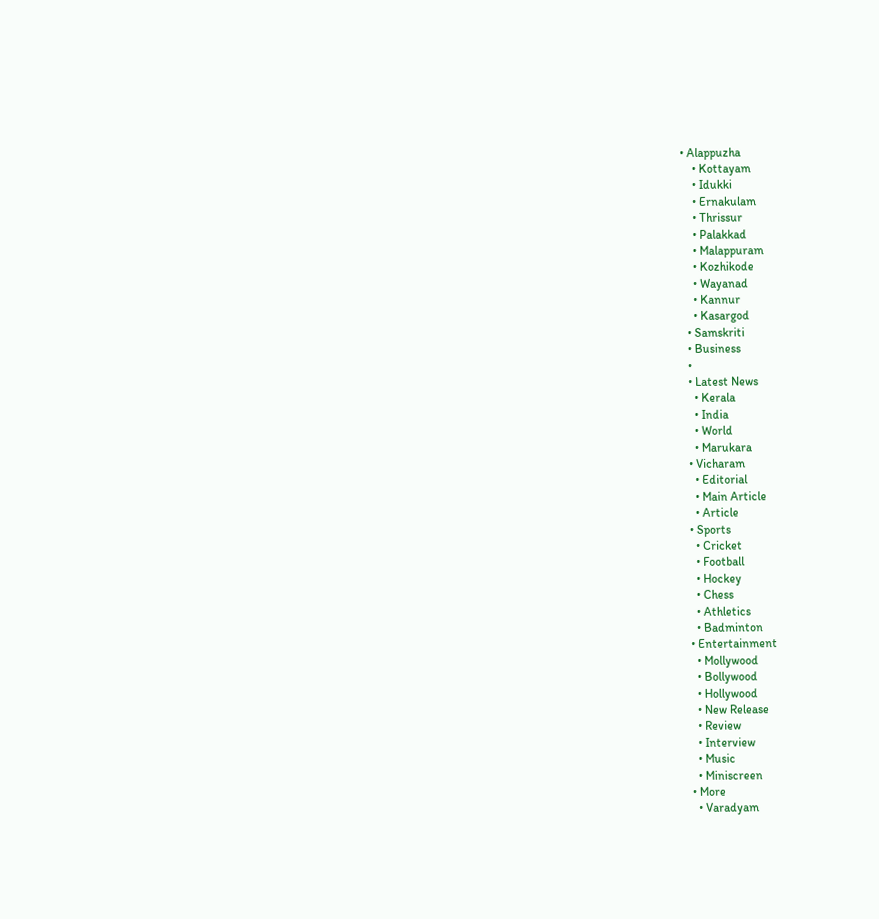• Alappuzha
    • Kottayam
    • Idukki
    • Ernakulam
    • Thrissur
    • Palakkad
    • Malappuram
    • Kozhikode
    • Wayanad
    • Kannur
    • Kasargod
  • Samskriti
  • Business
  •
  • Latest News
    • Kerala
    • India
    • World
    • Marukara
  • Vicharam
    • Editorial
    • Main Article
    • Article
  • Sports
    • Cricket
    • Football
    • Hockey
    • Chess
    • Athletics
    • Badminton
  • Entertainment
    • Mollywood
    • Bollywood
    • Hollywood
    • New Release
    • Review
    • Interview
    • Music
    • Miniscreen
  • More
    • Varadyam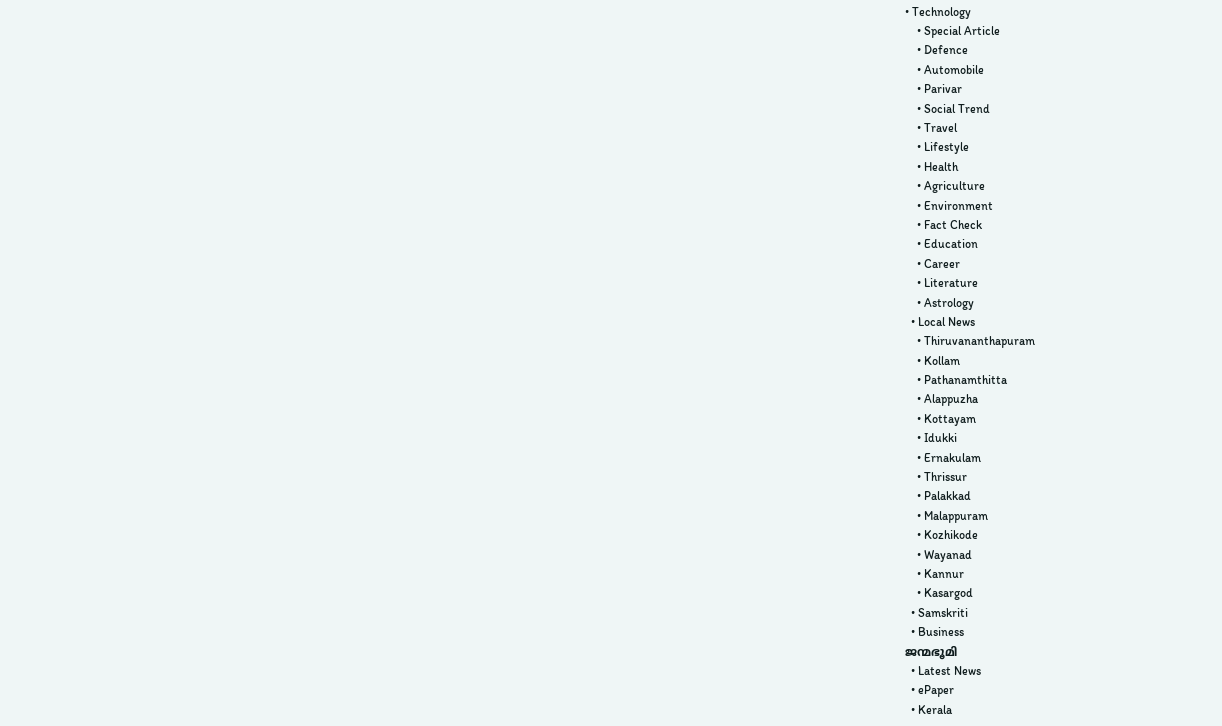• Technology
    • Special Article
    • Defence
    • Automobile
    • Parivar
    • Social Trend
    • Travel
    • Lifestyle
    • Health
    • Agriculture
    • Environment
    • Fact Check
    • Education
    • Career
    • Literature
    • Astrology
  • Local News
    • Thiruvananthapuram
    • Kollam
    • Pathanamthitta
    • Alappuzha
    • Kottayam
    • Idukki
    • Ernakulam
    • Thrissur
    • Palakkad
    • Malappuram
    • Kozhikode
    • Wayanad
    • Kannur
    • Kasargod
  • Samskriti
  • Business
ജന്മഭൂമി
  • Latest News
  • ePaper
  • Kerala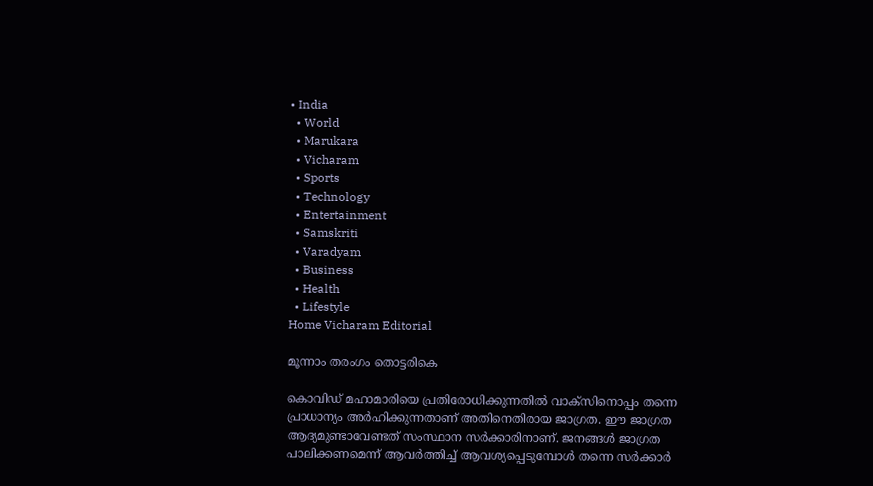• India
  • World
  • Marukara
  • Vicharam
  • Sports
  • Technology
  • Entertainment
  • Samskriti
  • Varadyam
  • Business
  • Health
  • Lifestyle
Home Vicharam Editorial

മൂന്നാം തരംഗം തൊട്ടരികെ

കൊവിഡ് മഹാമാരിയെ പ്രതിരോധിക്കുന്നതില്‍ വാക്‌സിനൊപ്പം തന്നെ പ്രാധാന്യം അര്‍ഹിക്കുന്നതാണ് അതിനെതിരായ ജാഗ്രത. ഈ ജാഗ്രത ആദ്യമുണ്ടാവേണ്ടത് സംസ്ഥാന സര്‍ക്കാരിനാണ്. ജനങ്ങള്‍ ജാഗ്രത പാലിക്കണമെന്ന് ആവര്‍ത്തിച്ച് ആവശ്യപ്പെടുമ്പോള്‍ തന്നെ സര്‍ക്കാര്‍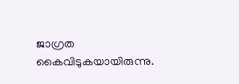ജാഗ്രത കൈവിടുകയായിരുന്നു.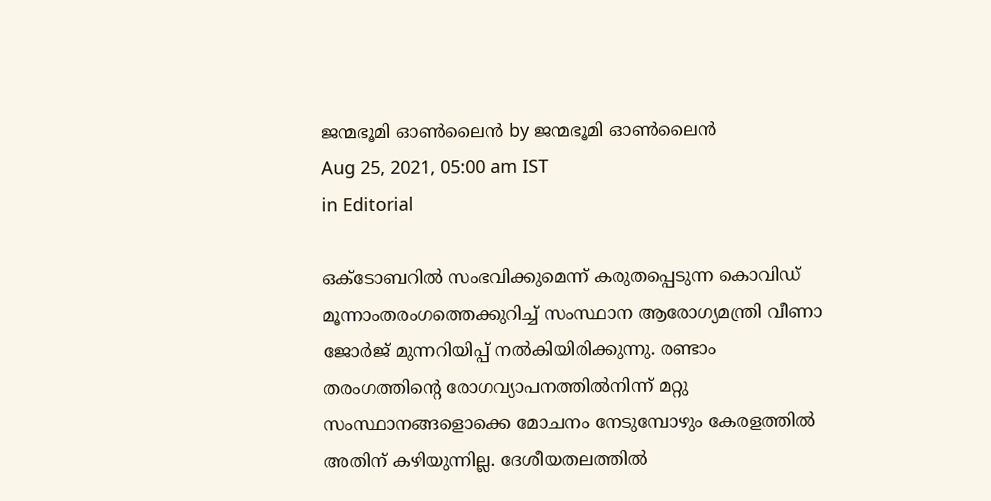ജന്മഭൂമി ഓണ്‍ലൈന്‍ by ജന്മഭൂമി ഓണ്‍ലൈന്‍
Aug 25, 2021, 05:00 am IST
in Editorial

ഒക്‌ടോബറില്‍ സംഭവിക്കുമെന്ന് കരുതപ്പെടുന്ന കൊവിഡ് മൂന്നാംതരംഗത്തെക്കുറിച്ച് സംസ്ഥാന ആരോഗ്യമന്ത്രി വീണാ ജോര്‍ജ് മുന്നറിയിപ്പ് നല്‍കിയിരിക്കുന്നു. രണ്ടാം തരംഗത്തിന്റെ രോഗവ്യാപനത്തില്‍നിന്ന് മറ്റു സംസ്ഥാനങ്ങളൊക്കെ മോചനം നേടുമ്പോഴും കേരളത്തില്‍ അതിന് കഴിയുന്നില്ല. ദേശീയതലത്തില്‍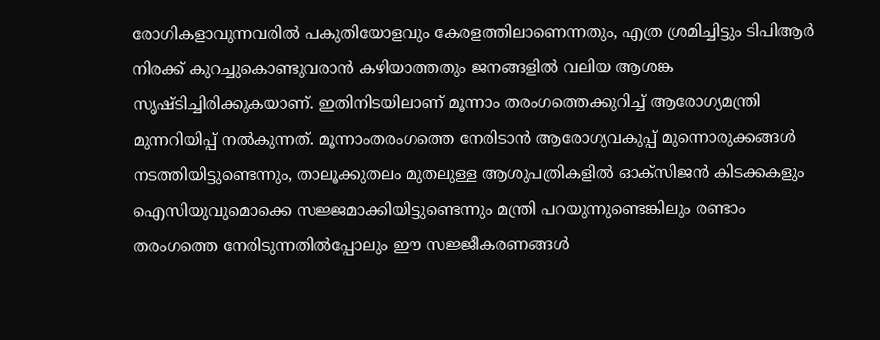രോഗികളാവുന്നവരില്‍ പകുതിയോളവും കേരളത്തിലാണെന്നതും, എത്ര ശ്രമിച്ചിട്ടും ടിപിആര്‍ നിരക്ക് കുറച്ചുകൊണ്ടുവരാന്‍ കഴിയാത്തതും ജനങ്ങളില്‍ വലിയ ആശങ്ക സൃഷ്ടിച്ചിരിക്കുകയാണ്. ഇതിനിടയിലാണ് മൂന്നാം തരംഗത്തെക്കുറിച്ച് ആരോഗ്യമന്ത്രി മുന്നറിയിപ്പ് നല്‍കുന്നത്. മൂന്നാംതരംഗത്തെ നേരിടാന്‍ ആരോഗ്യവകുപ്പ് മുന്നൊരുക്കങ്ങള്‍ നടത്തിയിട്ടുണ്ടെന്നും, താലൂക്കുതലം മുതലുള്ള ആശുപത്രികളില്‍ ഓക്‌സിജന്‍ കിടക്കകളും ഐസിയുവുമൊക്കെ സജ്ജമാക്കിയിട്ടുണ്ടെന്നും മന്ത്രി പറയുന്നുണ്ടെങ്കിലും രണ്ടാം തരംഗത്തെ നേരിടുന്നതില്‍പ്പോലും ഈ സജ്ജീകരണങ്ങള്‍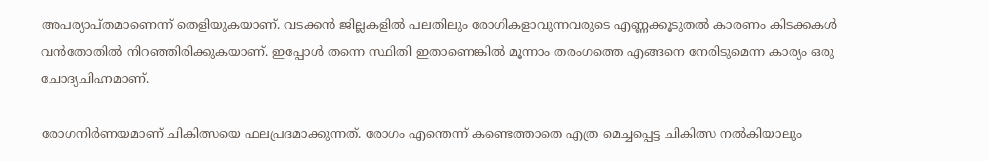അപര്യാപ്തമാണെന്ന് തെളിയുകയാണ്. വടക്കന്‍ ജില്ലകളില്‍ പലതിലും രോഗികളാവുന്നവരുടെ എണ്ണക്കൂടുതല്‍ കാരണം കിടക്കകള്‍ വന്‍തോതില്‍ നിറഞ്ഞിരിക്കുകയാണ്. ഇപ്പോള്‍ തന്നെ സ്ഥിതി ഇതാണെങ്കില്‍ മൂന്നാം തരംഗത്തെ എങ്ങനെ നേരിടുമെന്ന കാര്യം ഒരു ചോദ്യചിഹ്നമാണ്.

രോഗനിര്‍ണയമാണ് ചികിത്സയെ ഫലപ്രദമാക്കുന്നത്. രോഗം എന്തെന്ന് കണ്ടെത്താതെ എത്ര മെച്ചപ്പെട്ട ചികിത്സ നല്‍കിയാലും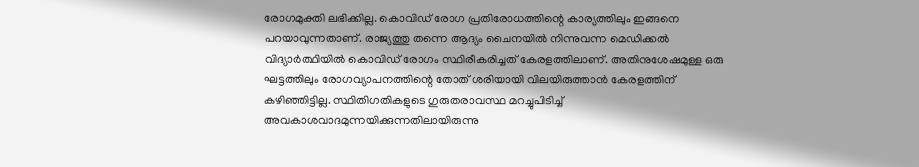രോഗമുക്തി ലഭിക്കില്ല. കൊവിഡ് രോഗ പ്രതിരോധത്തിന്റെ കാര്യത്തിലും ഇങ്ങനെ പറയാവുന്നതാണ്. രാജ്യത്തു തന്നെ ആദ്യം ചൈനയില്‍ നിന്നുവന്ന മെഡിക്കല്‍ വിദ്യാര്‍ത്ഥിയില്‍ കൊവിഡ് രോഗം സ്ഥിരീകരിച്ചത് കേരളത്തിലാണ്. അതിനുശേഷമുള്ള ഒരു ഘട്ടത്തിലും രോഗവ്യാപനത്തിന്റെ തോത് ശരിയായി വിലയിരുത്താന്‍ കേരളത്തിന് കഴിഞ്ഞിട്ടില്ല. സ്ഥിതിഗതികളുടെ ഗുരുതരാവസ്ഥ മറച്ചുപിടിച്ച് അവകാശവാദമുന്നയിക്കുന്നതിലായിരുന്നു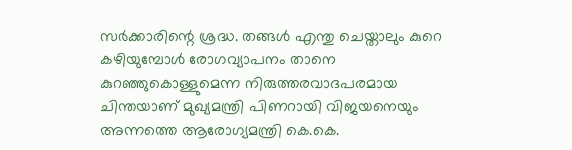സര്‍ക്കാരിന്റെ ശ്രദ്ധ. തങ്ങള്‍ എന്തു ചെയ്താലും കുറെ കഴിയുമ്പോള്‍ രോഗവ്യാപനം താനെ കുറഞ്ഞുകൊള്ളുമെന്ന നിരുത്തരവാദപരമായ ചിന്തയാണ് മുഖ്യമന്ത്രി പിണറായി വിജയനെയും അന്നത്തെ ആരോഗ്യമന്ത്രി കെ.കെ.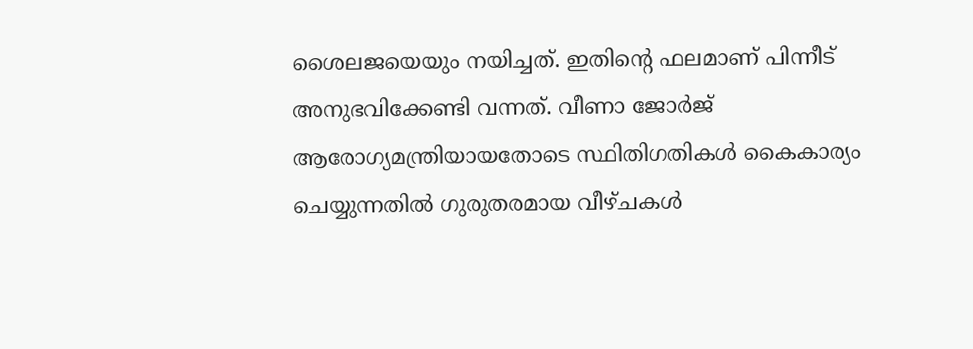ശൈലജയെയും നയിച്ചത്. ഇതിന്റെ ഫലമാണ് പിന്നീട് അനുഭവിക്കേണ്ടി വന്നത്. വീണാ ജോര്‍ജ് ആരോഗ്യമന്ത്രിയായതോടെ സ്ഥിതിഗതികള്‍ കൈകാര്യം ചെയ്യുന്നതില്‍ ഗുരുതരമായ വീഴ്ചകള്‍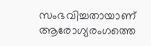സംഭവിച്ചതായാണ് ആരോഗ്യരംഗത്തെ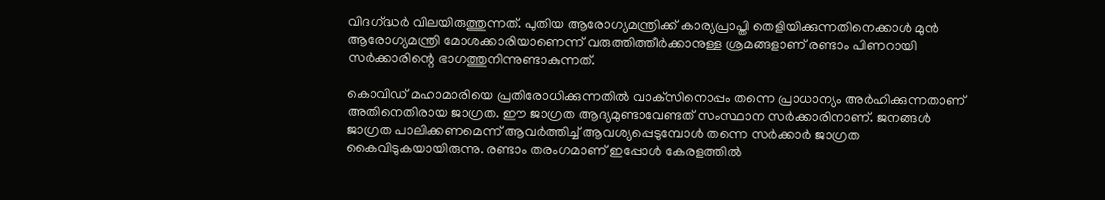വിദഗ്‌ദ്ധര്‍ വിലയിരുത്തുന്നത്. പുതിയ ആരോഗ്യമന്ത്രിക്ക് കാര്യപ്രാപ്തി തെളിയിക്കുന്നതിനെക്കാള്‍ മുന്‍ ആരോഗ്യമന്ത്രി മോശക്കാരിയാണെന്ന് വരുത്തിത്തീര്‍ക്കാനുള്ള ശ്രമങ്ങളാണ് രണ്ടാം പിണറായി സര്‍ക്കാരിന്റെ ഭാഗത്തുനിന്നുണ്ടാകുന്നത്.

കൊവിഡ് മഹാമാരിയെ പ്രതിരോധിക്കുന്നതില്‍ വാക്‌സിനൊപ്പം തന്നെ പ്രാധാന്യം അര്‍ഹിക്കുന്നതാണ് അതിനെതിരായ ജാഗ്രത. ഈ ജാഗ്രത ആദ്യമുണ്ടാവേണ്ടത് സംസ്ഥാന സര്‍ക്കാരിനാണ്. ജനങ്ങള്‍ ജാഗ്രത പാലിക്കണമെന്ന് ആവര്‍ത്തിച്ച് ആവശ്യപ്പെടുമ്പോള്‍ തന്നെ സര്‍ക്കാര്‍ ജാഗ്രത കൈവിടുകയായിരുന്നു. രണ്ടാം തരംഗമാണ് ഇപ്പോള്‍ കേരളത്തില്‍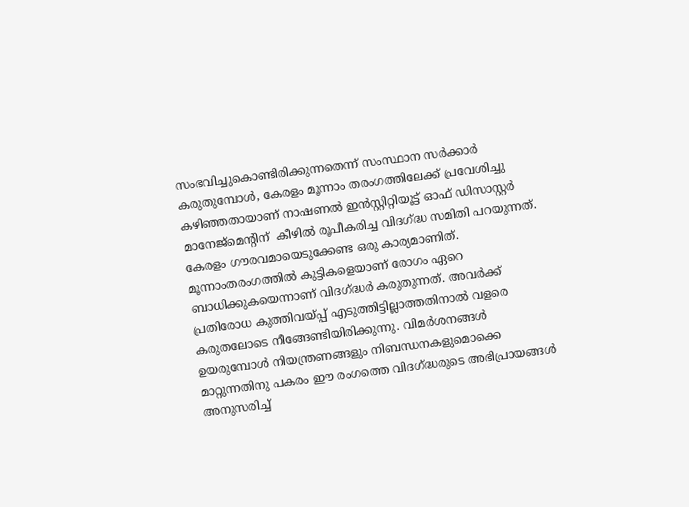സംഭവിച്ചുകൊണ്ടിരിക്കുന്നതെന്ന് സംസ്ഥാന സര്‍ക്കാര്‍ കരുതുമ്പോള്‍, കേരളം മൂന്നാം തരംഗത്തിലേക്ക് പ്രവേശിച്ചു കഴിഞ്ഞതായാണ് നാഷണല്‍ ഇന്‍സ്റ്റിറ്റിയൂട്ട് ഓഫ് ഡിസാസ്റ്റര്‍ മാനേജ്‌മെന്റിന്  കീഴില്‍ രൂപീകരിച്ച വിദഗ്‌ദ്ധ സമിതി പറയുന്നത്. കേരളം ഗൗരവമായെടുക്കേണ്ട ഒരു കാര്യമാണിത്. മൂന്നാംതരംഗത്തില്‍ കുട്ടികളെയാണ് രോഗം ഏറെ ബാധിക്കുകയെന്നാണ് വിദഗ്‌ദ്ധര്‍ കരുതുന്നത്. അവര്‍ക്ക് പ്രതിരോധ കുത്തിവയ്‌പ്പ് എടുത്തിട്ടില്ലാത്തതിനാല്‍ വളരെ കരുതലോടെ നീങ്ങേണ്ടിയിരിക്കുന്നു. വിമര്‍ശനങ്ങള്‍ ഉയരുമ്പോള്‍ നിയന്ത്രണങ്ങളും നിബന്ധനകളുമൊക്കെ മാറ്റുന്നതിനു പകരം ഈ രംഗത്തെ വിദഗ്‌ദ്ധരുടെ അഭിപ്രായങ്ങള്‍ അനുസരിച്ച്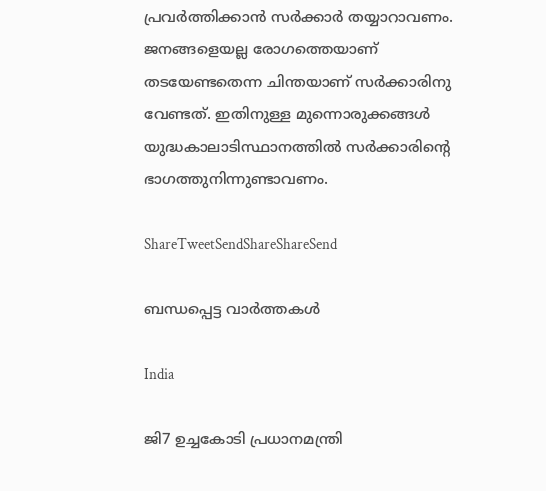പ്രവര്‍ത്തിക്കാന്‍ സര്‍ക്കാര്‍ തയ്യാറാവണം. ജനങ്ങളെയല്ല രോഗത്തെയാണ് തടയേണ്ടതെന്ന ചിന്തയാണ് സര്‍ക്കാരിനു വേണ്ടത്. ഇതിനുള്ള മുന്നൊരുക്കങ്ങള്‍ യുദ്ധകാലാടിസ്ഥാനത്തില്‍ സര്‍ക്കാരിന്റെ ഭാഗത്തുനിന്നുണ്ടാവണം.

ShareTweetSendShareShareSend

ബന്ധപ്പെട്ട വാര്‍ത്തകള്‍

India

ജി7 ഉച്ചകോടി പ്രധാനമന്ത്രി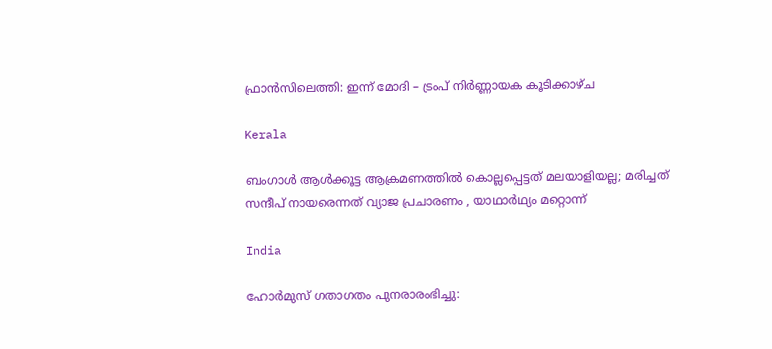ഫ്രാൻസിലെത്തി: ഇന്ന് മോദി – ട്രംപ് നിർണ്ണായക കൂടിക്കാഴ്ച

Kerala

ബംഗാൾ ആൾക്കൂട്ട ആക്രമണത്തിൽ കൊല്ലപ്പെട്ടത് മലയാളിയല്ല; മരിച്ചത് സന്ദീപ് നായരെന്നത് വ്യാജ പ്രചാരണം , യാഥാർഥ്യം മറ്റൊന്ന്

India

ഹോർമുസ് ഗതാഗതം പുനരാരംഭിച്ചു: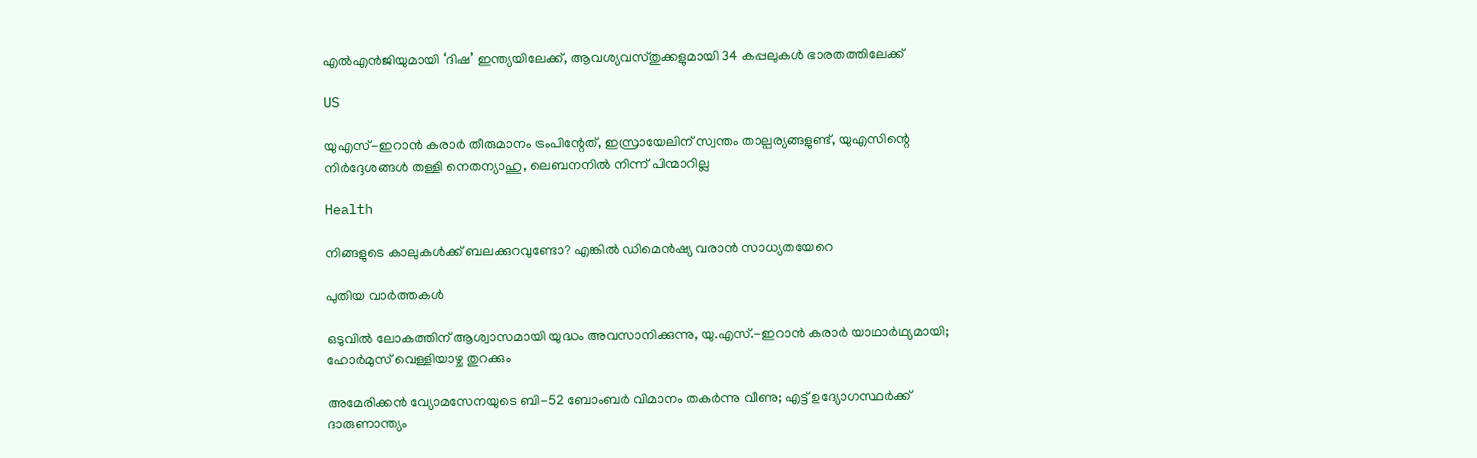എൽഎൻജിയുമായി ‘ദിഷ’ ഇന്ത്യയിലേക്ക്, ആവശ്യവസ്തുക്കളുമായി 34 കപ്പലുകൾ ഭാരതത്തിലേക്ക്

US

യുഎസ്-ഇറാൻ കരാർ തീരുമാനം ട്രംപിന്റേത്, ഇസ്രായേലിന് സ്വന്തം താല്പര്യങ്ങളുണ്ട്, യുഎസിന്റെ നിർദ്ദേശങ്ങൾ തള്ളി നെതന്യാഹു, ലെബനനിൽ നിന്ന് പിന്മാറില്ല

Health

നിങ്ങളുടെ കാലുകൾക്ക് ബലക്കുറവുണ്ടോ? എങ്കിൽ ഡിമെൻഷ്യ വരാൻ സാധ്യതയേറെ

പുതിയ വാര്‍ത്തകള്‍

ഒടുവിൽ ലോകത്തിന് ആശ്വാസമായി യുദ്ധം അവസാനിക്കുന്നു, യു.എസ്.-ഇറാൻ കരാർ യാഥാർഥ്യമായി; ഹോർമുസ് വെള്ളിയാഴ്ച തുറക്കും

അമേരിക്കൻ വ്യോമസേനയുടെ ബി-52 ബോംബർ വിമാനം തകർന്നു വീണു; എട്ട് ഉദ്യോഗസ്ഥർക്ക് ദാരുണാന്ത്യം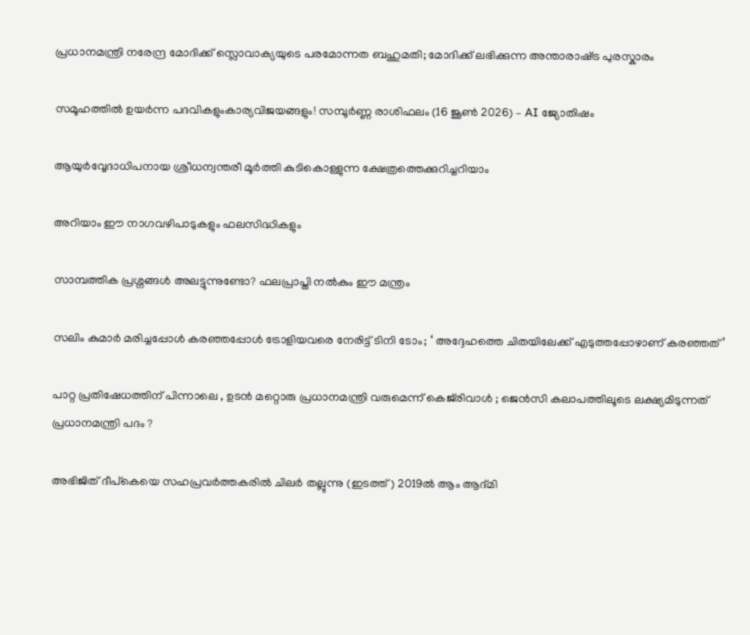പ്രധാനമന്ത്രി നരേന്ദ്ര മോദിക്ക് സ്ലൊവാക്യയുടെ പരമോന്നത ബഹുമതി; മോദിക്ക് ലഭിക്കുന്ന അന്താരാഷ്‌ട്ര പുരസ്കാരം

സമൂഹത്തിൽ ഉയർന്ന പദവികളുംകാര്യവിജയങ്ങളും! സമ്പൂർണ്ണ രാശിഫലം (16 ജൂൺ 2026) – AI ജ്യോതിഷം

ആയുർവ്വേദാധിപനായ ശ്രീധന്വന്തരീ മൂർത്തി കുടികൊള്ളുന്ന ക്ഷേത്രത്തെക്കുറിച്ചറിയാം

അറിയാം ഈ നാഗവഴിപാടുകളും ഫലസിദ്ധികളും

സാമ്പത്തിക പ്രശ്നങ്ങൾ അലട്ടുന്നുണ്ടോ? ഫലപ്രാപ്തി നൽകും ഈ മന്ത്രം

സലിം കുമാര്‍ മരിച്ചപ്പോള്‍ കര‌ഞ്ഞപ്പോള്‍ ട്രോളിയവരെ നേരിട്ട് ടിനി ടോം; ‘ അദ്ദേഹത്തെ ചിതയിലേക്ക് എടുത്തപ്പോഴാണ് കരഞ്ഞത്’

പാറ്റ പ്രതിഷേധത്തിന് പിന്നാലെ , ഉടൻ മറ്റൊരു പ്രധാനമന്ത്രി വരുമെന്ന് കെജ്‌രിവാൾ ; ജെൻസി കലാപത്തിലൂടെ ലക്ഷ്യമിടുന്നത് പ്രധാനമന്ത്രി പദം ?

അഭിജിത് ദീപ്കെയെ സഹപ്രവര്‍ത്തകരില്‍ ചിലര്‍ തല്ലുന്നു (ഇടത്ത്) 2019ല്‍ ആം ആദ്മി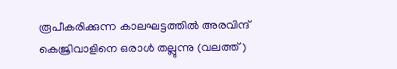രൂപീകരിക്കുന്ന കാലഘട്ടത്തില്‍ അരവിന്ദ് കെജ്രിവാളിനെ ഒരാള്‍ തല്ലുന്നു (വലത്ത്)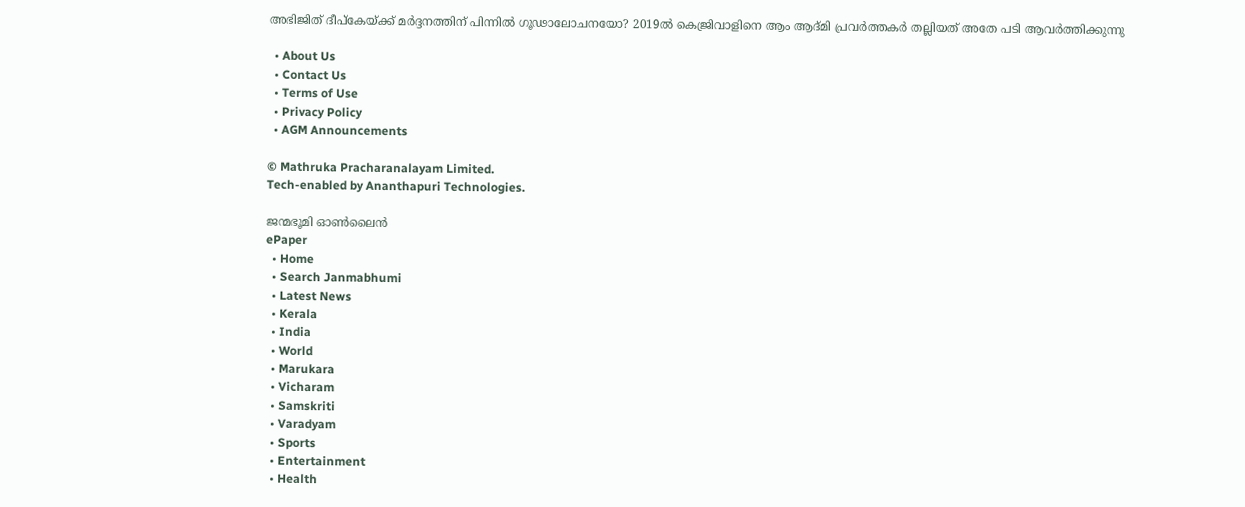അഭിജിത് ദീപ്കേയ്‌ക്ക് മര്‍ദ്ദനത്തിന് പിന്നില്‍ ഗൂഢാലോചനയോ? 2019ല്‍ കെജ്രിവാളിനെ ആം ആദ്മി പ്രവര്‍ത്തകര്‍ തല്ലിയത് അതേ പടി ആവര്‍ത്തിക്കുന്നു

  • About Us
  • Contact Us
  • Terms of Use
  • Privacy Policy
  • AGM Announcements

© Mathruka Pracharanalayam Limited.
Tech-enabled by Ananthapuri Technologies.

ജന്മഭൂമി ഓണ്‍ലൈന്‍
ePaper
  • Home
  • Search Janmabhumi
  • Latest News
  • Kerala
  • India
  • World
  • Marukara
  • Vicharam
  • Samskriti
  • Varadyam
  • Sports
  • Entertainment
  • Health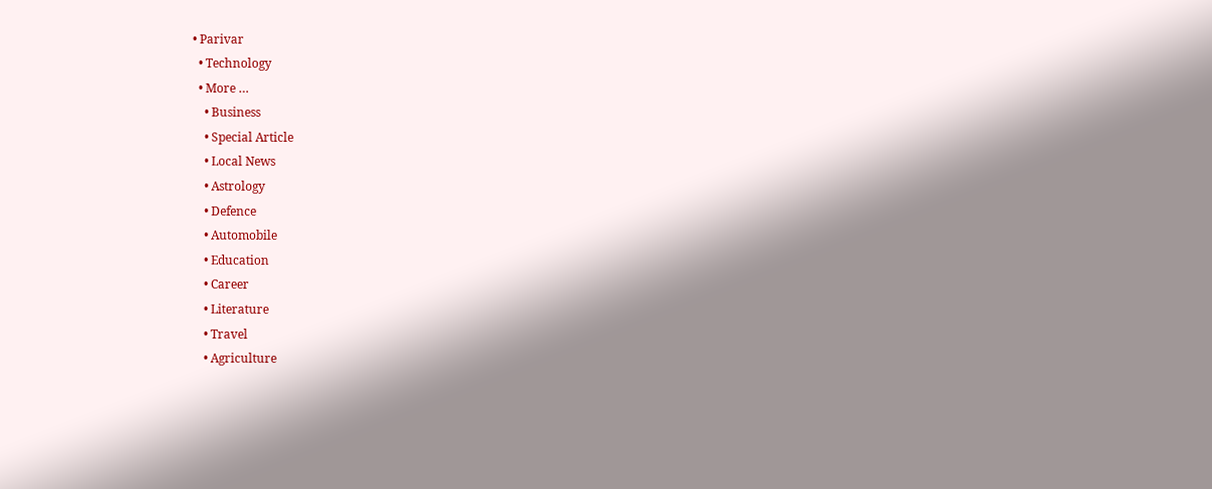• Parivar
  • Technology
  • More …
    • Business
    • Special Article
    • Local News
    • Astrology
    • Defence
    • Automobile
    • Education
    • Career
    • Literature
    • Travel
    • Agriculture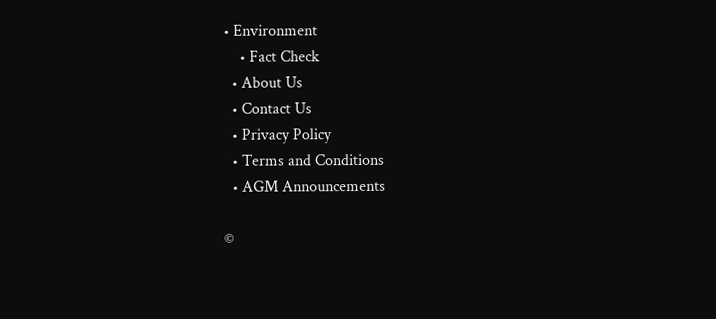• Environment
    • Fact Check
  • About Us
  • Contact Us
  • Privacy Policy
  • Terms and Conditions
  • AGM Announcements

©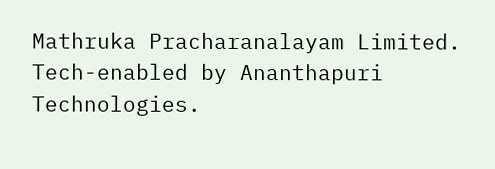Mathruka Pracharanalayam Limited.
Tech-enabled by Ananthapuri Technologies.